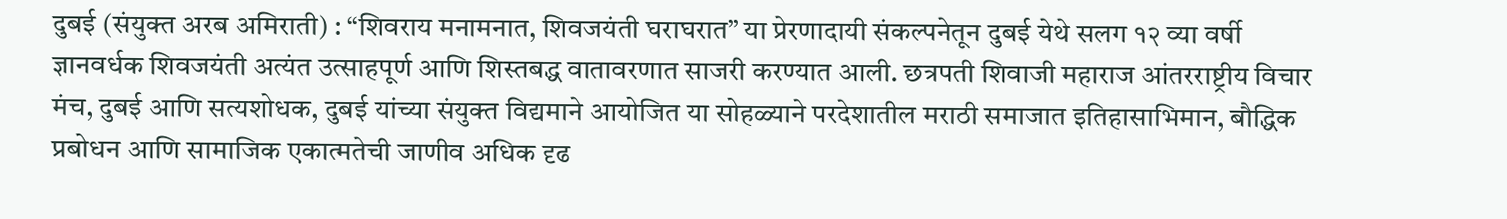दुबई (संयुक्त अरब अमिराती) : “शिवराय मनामनात, शिवजयंती घराघरात” या प्रेरणादायी संकल्पनेतून दुबई येथे सलग १२ व्या वर्षी ज्ञानवर्धक शिवजयंती अत्यंत उत्साहपूर्ण आणि शिस्तबद्ध वातावरणात साजरी करण्यात आली. छत्रपती शिवाजी महाराज आंतरराष्ट्रीय विचार मंच, दुबई आणि सत्यशोधक, दुबई यांच्या संयुक्त विद्यमाने आयोजित या सोहळ्याने परदेशातील मराठी समाजात इतिहासाभिमान, बौद्धिक प्रबोधन आणि सामाजिक एकात्मतेची जाणीव अधिक दृढ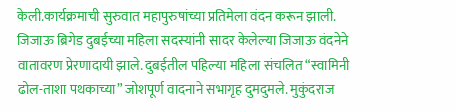केली.कार्यक्रमाची सुरुवात महापुरुषांच्या प्रतिमेला वंदन करून झाली.
जिजाऊ ब्रिगेड दुबईच्या महिला सदस्यांनी सादर केलेल्या जिजाऊ वंदनेने वातावरण प्रेरणादायी झाले. दुबईतील पहिल्या महिला संचलित “स्वामिनी ढोल-ताशा पथकाच्या” जोशपूर्ण वादनाने सभागृह दुमदुमले. मुकुंदराज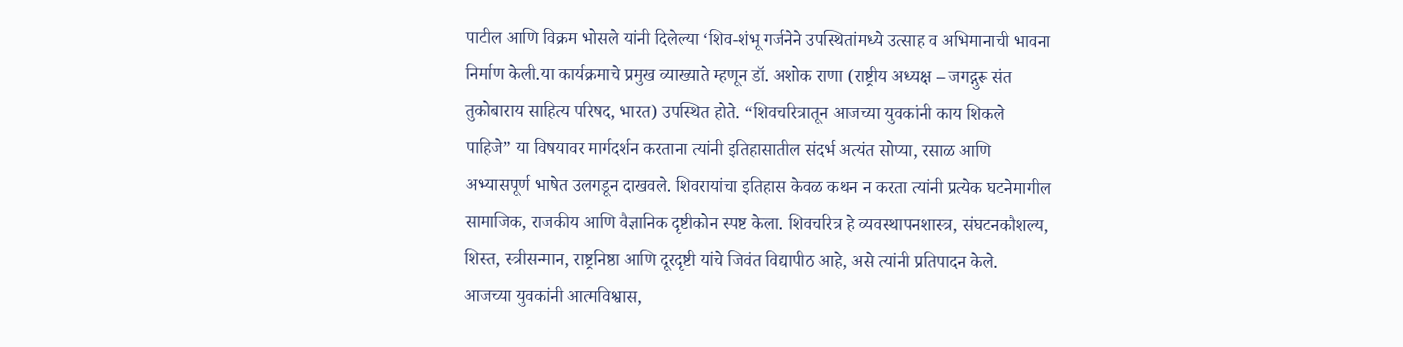पाटील आणि विक्रम भोसले यांनी दिलेल्या ‘शिव-शंभू गर्जनेने उपस्थितांमध्ये उत्साह व अभिमानाची भावना निर्माण केली.या कार्यक्रमाचे प्रमुख व्याख्याते म्हणून डॉ. अशोक राणा (राष्ट्रीय अध्यक्ष – जगद्गुरू संत तुकोबाराय साहित्य परिषद, भारत) उपस्थित होते. “शिवचरित्रातून आजच्या युवकांनी काय शिकले पाहिजे” या विषयावर मार्गदर्शन करताना त्यांनी इतिहासातील संदर्भ अत्यंत सोप्या, रसाळ आणि अभ्यासपूर्ण भाषेत उलगडून दाखवले. शिवरायांचा इतिहास केवळ कथन न करता त्यांनी प्रत्येक घटनेमागील सामाजिक, राजकीय आणि वैज्ञानिक दृष्टीकोन स्पष्ट केला. शिवचरित्र हे व्यवस्थापनशास्त्र, संघटनकौशल्य, शिस्त, स्त्रीसन्मान, राष्ट्रनिष्ठा आणि दूरदृष्टी यांचे जिवंत विद्यापीठ आहे, असे त्यांनी प्रतिपादन केले.
आजच्या युवकांनी आत्मविश्वास,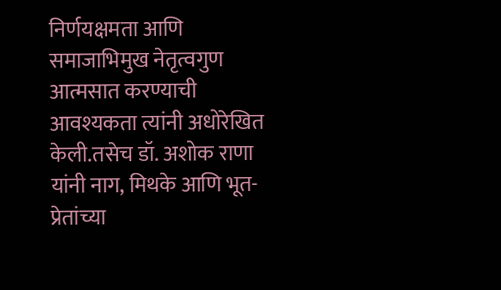निर्णयक्षमता आणि समाजाभिमुख नेतृत्वगुण आत्मसात करण्याची आवश्यकता त्यांनी अधोरेखित केली.तसेच डॉ. अशोक राणा यांनी नाग, मिथके आणि भूत-प्रेतांच्या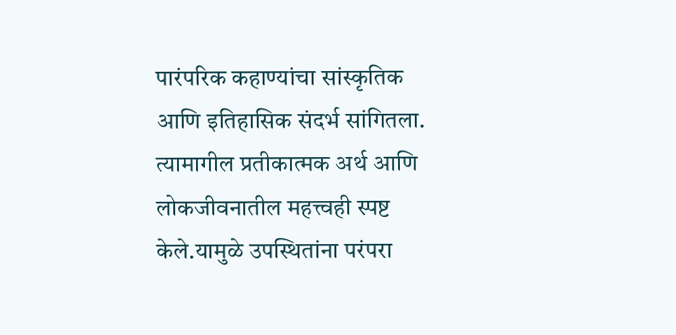पारंपरिक कहाण्यांचा सांस्कृतिक आणि इतिहासिक संदर्भ सांगितला. त्यामागील प्रतीकात्मक अर्थ आणि लोकजीवनातील महत्त्वही स्पष्ट केले.यामुळे उपस्थितांना परंपरा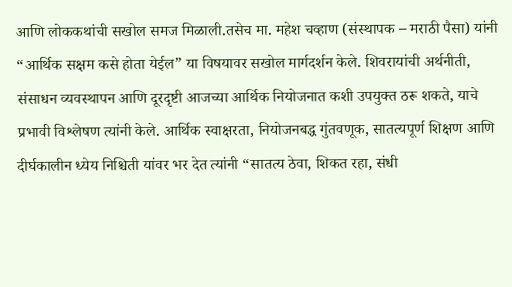आणि लोककथांची सखोल समज मिळाली.तसेच मा. महेश चव्हाण (संस्थापक – मराठी पैसा) यांनी “आर्थिक सक्षम कसे होता येईल” या विषयावर सखोल मार्गदर्शन केले. शिवरायांची अर्थनीती, संसाधन व्यवस्थापन आणि दूरदृष्टी आजच्या आर्थिक नियोजनात कशी उपयुक्त ठरू शकते, याचे प्रभावी विश्लेषण त्यांनी केले. आर्थिक स्वाक्षरता, नियोजनबद्ध गुंतवणूक, सातत्यपूर्ण शिक्षण आणि दीर्घकालीन ध्येय निश्चिती यांवर भर देत त्यांनी “सातत्य ठेवा, शिकत रहा, संधी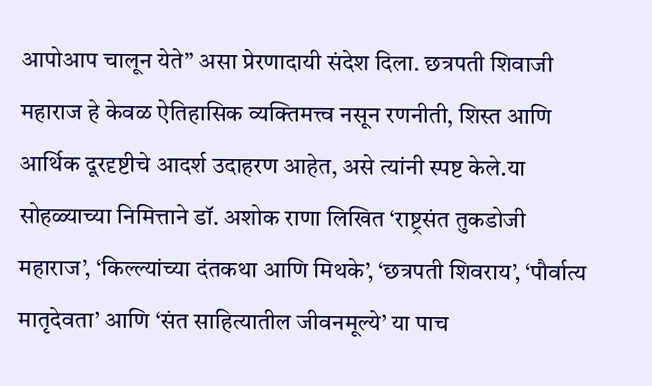आपोआप चालून येते” असा प्रेरणादायी संदेश दिला. छत्रपती शिवाजी महाराज हे केवळ ऐतिहासिक व्यक्तिमत्त्व नसून रणनीती, शिस्त आणि आर्थिक दूरदृष्टीचे आदर्श उदाहरण आहेत, असे त्यांनी स्पष्ट केले.या सोहळ्याच्या निमित्ताने डॉ. अशोक राणा लिखित ‘राष्ट्रसंत तुकडोजी महाराज’, ‘किल्ल्यांच्या दंतकथा आणि मिथके’, ‘छत्रपती शिवराय’, ‘पौर्वात्य मातृदेवता’ आणि ‘संत साहित्यातील जीवनमूल्ये’ या पाच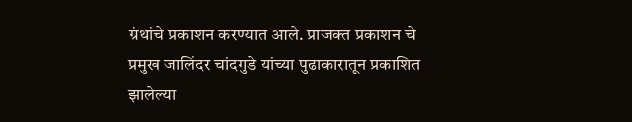ग्रंथांचे प्रकाशन करण्यात आले. प्राजक्त प्रकाशन चे प्रमुख जालिंदर चांदगुडे यांच्या पुढाकारातून प्रकाशित झालेल्या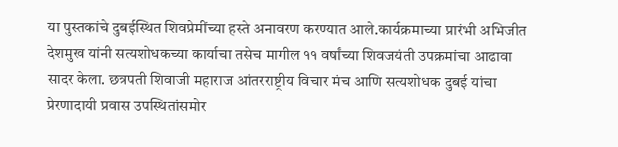या पुस्तकांचे दुबईस्थित शिवप्रेमींच्या हस्ते अनावरण करण्यात आले.कार्यक्रमाच्या प्रारंभी अभिजीत देशमुख यांनी सत्यशोधकच्या कार्याचा तसेच मागील ११ वर्षांच्या शिवजयंती उपक्रमांचा आढावा सादर केला. छत्रपती शिवाजी महाराज आंतरराष्ट्रीय विचार मंच आणि सत्यशोधक दुबई यांचा प्रेरणादायी प्रवास उपस्थितांसमोर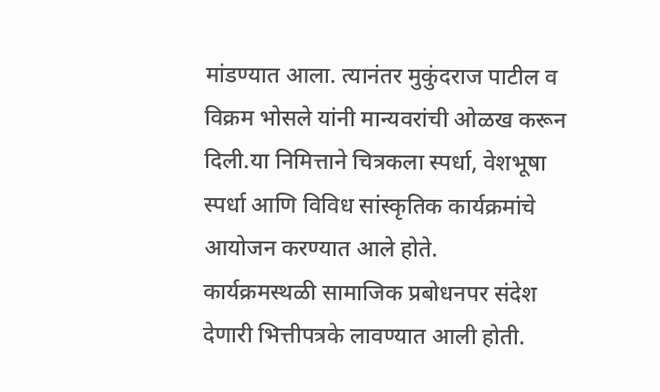मांडण्यात आला. त्यानंतर मुकुंदराज पाटील व विक्रम भोसले यांनी मान्यवरांची ओळख करून दिली.या निमित्ताने चित्रकला स्पर्धा, वेशभूषा स्पर्धा आणि विविध सांस्कृतिक कार्यक्रमांचे आयोजन करण्यात आले होते.
कार्यक्रमस्थळी सामाजिक प्रबोधनपर संदेश देणारी भित्तीपत्रके लावण्यात आली होती.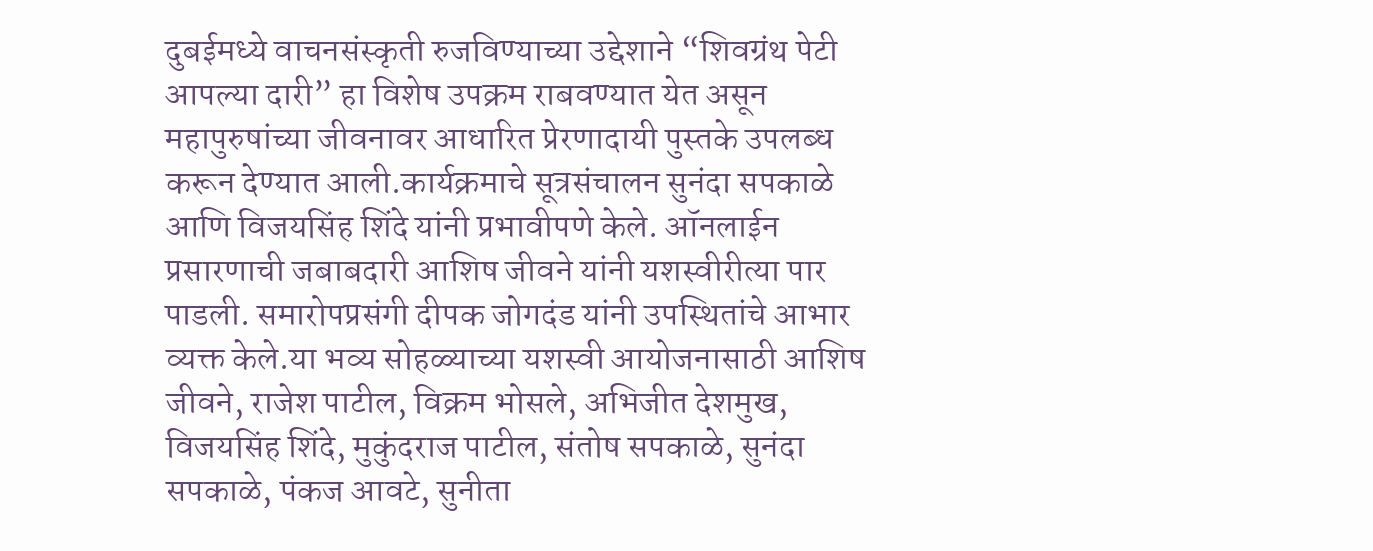दुबईमध्ये वाचनसंस्कृती रुजविण्याच्या उद्देशाने “शिवग्रंथ पेटी आपल्या दारी” हा विशेष उपक्रम राबवण्यात येत असून महापुरुषांच्या जीवनावर आधारित प्रेरणादायी पुस्तके उपलब्ध करून देण्यात आली.कार्यक्रमाचे सूत्रसंचालन सुनंदा सपकाळे आणि विजयसिंह शिंदे यांनी प्रभावीपणे केले. ऑनलाईन प्रसारणाची जबाबदारी आशिष जीवने यांनी यशस्वीरीत्या पार पाडली. समारोपप्रसंगी दीपक जोगदंड यांनी उपस्थितांचे आभार व्यक्त केले.या भव्य सोहळ्याच्या यशस्वी आयोजनासाठी आशिष जीवने, राजेश पाटील, विक्रम भोसले, अभिजीत देशमुख, विजयसिंह शिंदे, मुकुंदराज पाटील, संतोष सपकाळे, सुनंदा सपकाळे, पंकज आवटे, सुनीता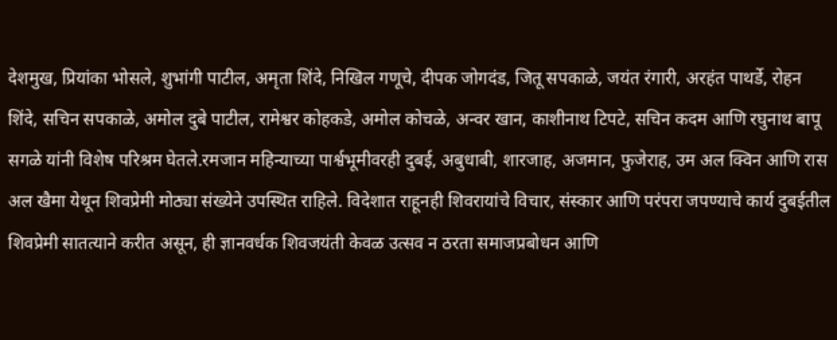देशमुख, प्रियांका भोसले, शुभांगी पाटील, अमृता शिंदे, निखिल गणूचे, दीपक जोगदंड, जितू सपकाळे, जयंत रंगारी, अरहंत पाथर्डे, रोहन शिंदे, सचिन सपकाळे, अमोल दुबे पाटील, रामेश्वर कोहकडे, अमोल कोचळे, अन्वर खान, काशीनाथ टिपटे, सचिन कदम आणि रघुनाथ बापू सगळे यांनी विशेष परिश्रम घेतले.रमजान महिन्याच्या पार्श्वभूमीवरही दुबई, अबुधाबी, शारजाह, अजमान, फुजेराह, उम अल क्विन आणि रास अल खैमा येथून शिवप्रेमी मोठ्या संख्येने उपस्थित राहिले. विदेशात राहूनही शिवरायांचे विचार, संस्कार आणि परंपरा जपण्याचे कार्य दुबईतील शिवप्रेमी सातत्याने करीत असून, ही ज्ञानवर्धक शिवजयंती केवळ उत्सव न ठरता समाजप्रबोधन आणि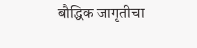बौद्धिक जागृतीचा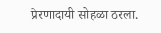प्रेरणादायी सोहळा ठरला.